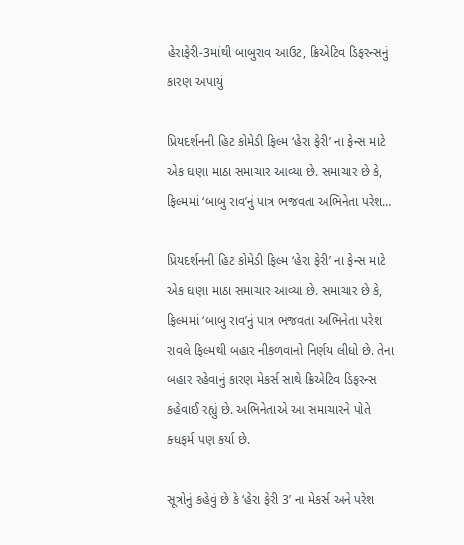હેરાફેરી-3માંથી બાબુરાવ આઉટ, ક્રિએટિવ ડિફરન્સનું કારણ અપાયું

પ્રિયદર્શનની હિટ કોમેડી ફિલ્મ ‘હેરા ફેરી’ ના ફેન્સ માટે એક ઘણા માઠા સમાચાર આવ્યા છે. સમાચાર છે કે, ફિલ્મમાં ‘બાબુ રાવ’નું પાત્ર ભજવતા અભિનેતા પરેશ…

પ્રિયદર્શનની હિટ કોમેડી ફિલ્મ ‘હેરા ફેરી’ ના ફેન્સ માટે એક ઘણા માઠા સમાચાર આવ્યા છે. સમાચાર છે કે, ફિલ્મમાં ‘બાબુ રાવ’નું પાત્ર ભજવતા અભિનેતા પરેશ રાવલે ફિલ્મથી બહાર નીકળવાનો નિર્ણય લીધો છે. તેના બહાર રહેવાનું કારણ મેકર્સ સાથે ક્રિએટિવ ડિફરન્સ કહેવાઈ રહ્યું છે. અભિનેતાએ આ સમાચારને પોતે ક્ધફર્મ પણ કર્યા છે.

સૂત્રોનું કહેવું છે કે ‘હેરા ફેરી 3’ ના મેકર્સ અને પરેશ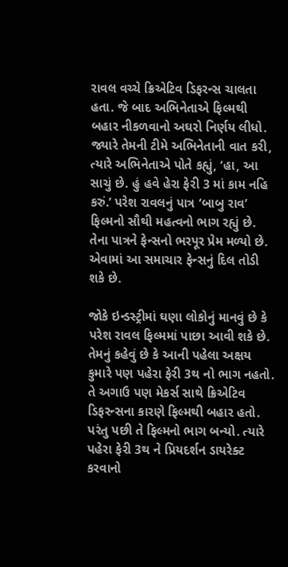રાવલ વચ્ચે ક્રિએટિવ ડિફરન્સ ચાલતા હતા. જે બાદ અભિનેતાએ ફિલ્મથી બહાર નીકળવાનો અઘરો નિર્ણય લીધો. જ્યારે તેમની ટીમે અભિનેતાની વાત કરી, ત્યારે અભિનેતાએ પોતે કહ્યું, ‘હા, આ સાચું છે. હું હવે હેરા ફેરી 3 માં કામ નહિ કરું.’ પરેશ રાવલનું પાત્ર ‘બાબુ રાવ’ ફિલ્મનો સૌથી મહત્વનો ભાગ રહ્યું છે. તેના પાત્રને ફેન્સનો ભરપૂર પ્રેમ મળ્યો છે. એવામાં આ સમાચાર ફેન્સનું દિલ તોડી શકે છે.

જોકે ઇન્ડસ્ટ્રીમાં ઘણા લોકોનું માનવું છે કે પરેશ રાવલ ફિલ્મમાં પાછા આવી શકે છે. તેમનું કહેવું છે કે આની પહેલા અક્ષય કુમારે પણ પહેરા ફેરી 3થ નો ભાગ નહતો. તે અગાઉ પણ મેકર્સ સાથે ક્રિએટિવ ડિફરન્સના કારણે ફિલ્મથી બહાર હતો. પરંતુ પછી તે ફિલ્મનો ભાગ બન્યો. ત્યારે પહેરા ફેરી 3થ ને પ્રિયદર્શન ડાયરેક્ટ કરવાનો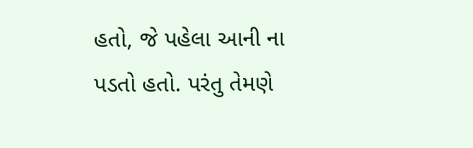હતો, જે પહેલા આની ના પડતો હતો. પરંતુ તેમણે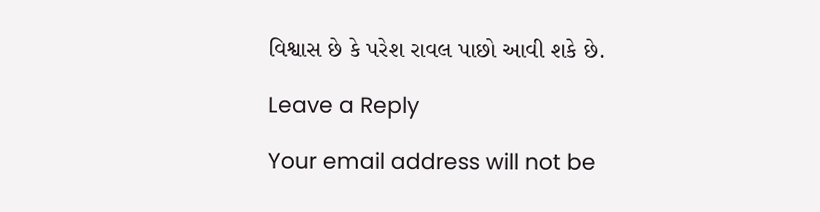વિશ્વાસ છે કે પરેશ રાવલ પાછો આવી શકે છે.

Leave a Reply

Your email address will not be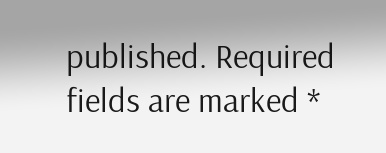published. Required fields are marked *